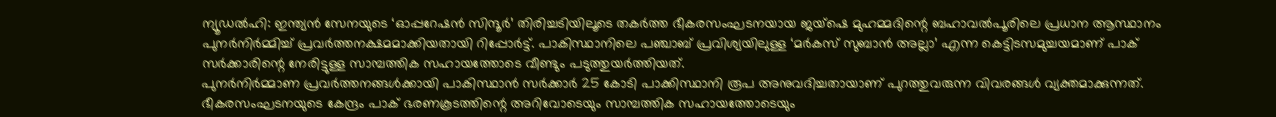ന്യൂഡൽഹി: ഇന്ത്യൻ സേനയുടെ ‘ഓപ്പറേഷൻ സിന്ദൂർ’ തിരിച്ചടിയിലൂടെ തകർത്ത ഭീകരസംഘടനയായ ജയ്ഷെ മുഹമ്മദിന്റെ ബഹാവൽപൂരിലെ പ്രധാന ആസ്ഥാനം പുനർനിർമ്മിച്ച് പ്രവർത്തനക്ഷമമാക്കിയതായി റിപ്പോർട്ട്. പാകിസ്ഥാനിലെ പഞ്ചാബ് പ്രവിശ്യയിലുള്ള ‘മർകസ് സുബാൻ അല്ലാ’ എന്ന കെട്ടിടസമുച്ചയമാണ് പാക് സർക്കാരിന്റെ നേരിട്ടുള്ള സാമ്പത്തിക സഹായത്തോടെ വീണ്ടും പടുത്തുയർത്തിയത്.
പുനർനിർമ്മാണ പ്രവർത്തനങ്ങൾക്കായി പാകിസ്ഥാൻ സർക്കാർ 25 കോടി പാക്കിസ്ഥാനി രൂപ അനുവദിച്ചതായാണ് പുറത്തുവരുന്ന വിവരങ്ങൾ വ്യക്തമാക്കുന്നത്.
ഭീകരസംഘടനയുടെ കേന്ദ്രം പാക് ഭരണകൂടത്തിന്റെ അറിവോടെയും സാമ്പത്തിക സഹായത്തോടെയും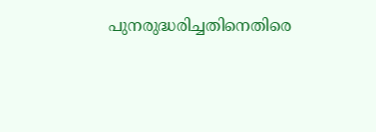പുനരുദ്ധരിച്ചതിനെതിരെ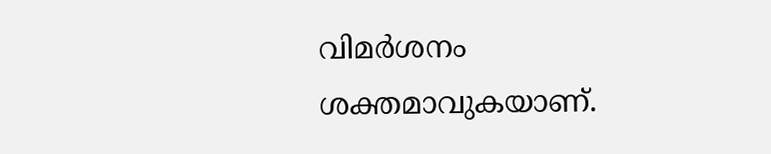വിമർശനം ശക്തമാവുകയാണ്.